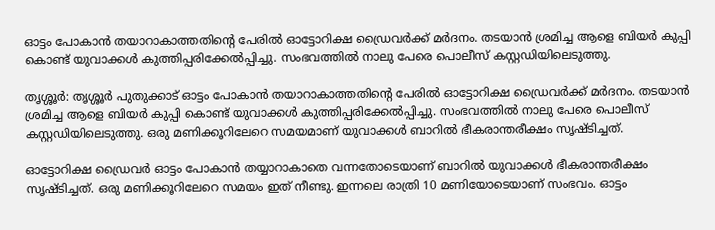ഓട്ടം പോകാൻ തയാറാകാത്തതിന്റെ പേരിൽ ഓട്ടോറിക്ഷ ഡ്രൈവർക്ക് മർദനം. തടയാൻ ശ്രമിച്ച ആളെ ബിയർ കുപ്പി കൊണ്ട് യുവാക്കൾ കുത്തിപ്പരിക്കേൽപ്പിച്ചു. സംഭവത്തിൽ നാലു പേരെ പൊലീസ് കസ്റ്റഡിയിലെടുത്തു.

തൃശ്ശൂർ: തൃശ്ശൂർ പുതുക്കാട് ഓട്ടം പോകാൻ തയാറാകാത്തതിന്റെ പേരിൽ ഓട്ടോറിക്ഷ ഡ്രൈവർക്ക് മർദനം. തടയാൻ ശ്രമിച്ച ആളെ ബിയർ കുപ്പി കൊണ്ട് യുവാക്കൾ കുത്തിപ്പരിക്കേൽപ്പിച്ചു. സംഭവത്തിൽ നാലു പേരെ പൊലീസ് കസ്റ്റഡിയിലെടുത്തു. ഒരു മണിക്കൂറിലേറെ സമയമാണ് യുവാക്കൾ ബാറിൽ ഭീകരാന്തരീക്ഷം സൃഷ്ടിച്ചത്.

ഓട്ടോറിക്ഷ ഡ്രൈവർ ഓട്ടം പോകാൻ തയ്യാറാകാതെ വന്നതോടെയാണ് ബാറിൽ യുവാക്കൾ ഭീകരാന്തരീക്ഷം സൃഷ്ടിച്ചത്. ഒരു മണിക്കൂറിലേറെ സമയം ഇത് നീണ്ടു. ഇന്നലെ രാത്രി 10 മണിയോടെയാണ് സംഭവം. ഓട്ടം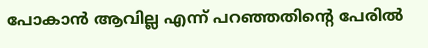പോകാൻ ആവില്ല എന്ന് പറഞ്ഞതിന്റെ പേരിൽ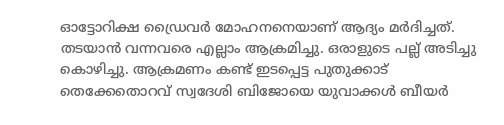ഓട്ടോറിക്ഷ ഡ്രൈവർ മോഹനനെയാണ് ആദ്യം മർദിച്ചത്. തടയാൻ വന്നവരെ എല്ലാം ആക്രമിച്ചു. ഒരാളുടെ പല്ല് അടിച്ചു കൊഴിച്ചു. ആക്രമണം കണ്ട് ഇടപ്പെട്ട പുതുക്കാട് തെക്കേതൊറവ് സ്വദേശി ബിജോയെ യുവാക്കൾ ബീയർ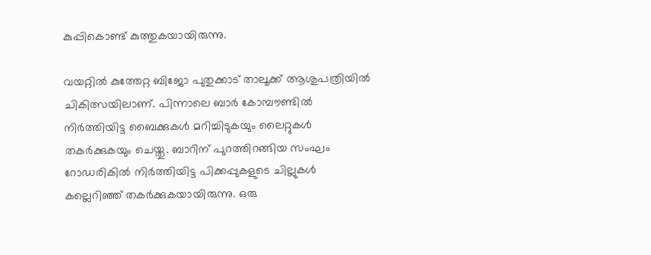കുപ്പികൊണ്ട് കുത്തുകയായിരുന്നു.

വയറ്റിൽ കുത്തേറ്റ ബിജോ പുതുക്കാട് താലൂക്ക് ആശുപത്രിയിൽ ചികിത്സയിലാണ്. പിന്നാലെ ബാർ കോമ്പൗണ്ടിൽ നിർത്തിയിട്ട ബൈക്കുകൾ മറിച്ചിടുകയും ലൈറ്റുകൾ തകർക്കുകയും ചെയ്തു. ബാറിന് പുറത്തിറങ്ങിയ സംഘം റോഡരികിൽ നിർത്തിയിട്ട പിക്കപ്പുകളുടെ ചില്ലുകൾ കല്ലെറിഞ്ഞ് തകർക്കുകയായിരുന്നു. ഒരു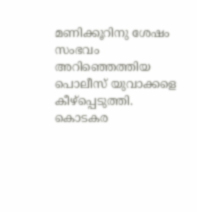മണിക്കൂറിനു ശേഷം സംഭവം അറിഞ്ഞെത്തിയ പൊലീസ് യുവാക്കളെ കീഴ്പ്പെടുത്തി. കൊടകര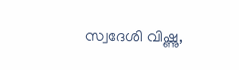സ്വദേശി വിഷ്ണു,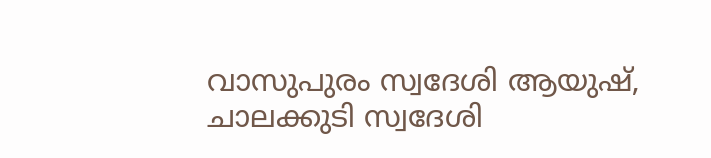വാസുപുരം സ്വദേശി ആയുഷ്, ചാലക്കുടി സ്വദേശി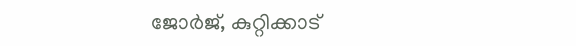ജോർജ്, കുറ്റിക്കാട്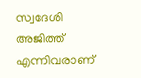സ്വദേശി അജിത്ത് എന്നിവരാണ്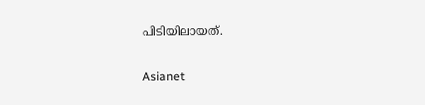പിടിയിലായത്.

Asianet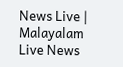News Live | Malayalam Live News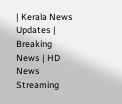| Kerala News Updates | Breaking News | HD News Streaming